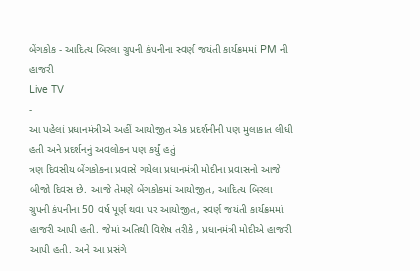બેંગકોક - આદિત્ય બિરલા ગ્રુપની કંપનીના સ્વર્ણ જયંતી કાર્યક્રમમાં PM ની હાજરી
Live TV
-
આ પહેલાં પ્રધાનમંત્રીએ અહીં આયોજીત એક પ્રદર્શનીની પણ મુલાકાત લીધી હતી અને પ્રદર્શનનું અવલોકન પણ કર્યું હતું
ત્રણ દિવસીય બેંગકોકના પ્રવાસે ગયેલા પ્રધાનમંત્રી મોદીના પ્રવાસનો આજે બીજો દિવસ છે. આજે તેમણે બેંગકોકમાં આયોજીત, આદિત્ય બિરલા ગ્રુપની કંપનીના 50 વર્ષ પૂર્ણ થવા પર આયોજીત, સ્વર્ણ જયંતી કાર્યક્રમમાં હાજરી આપી હતી. જેમાં અતિથી વિશેષ તરીકે , પ્રધાનમંત્રી મોદીએ હાજરી આપી હતી. અને આ પ્રસંગે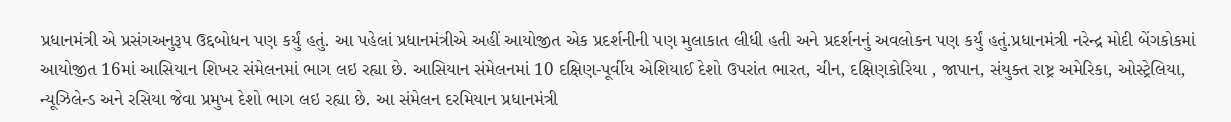પ્રધાનમંત્રી એ પ્રસંગઅનુરૂપ ઉદ્દબોધન પણ કર્યું હતું. આ પહેલાં પ્રધાનમંત્રીએ અહીં આયોજીત એક પ્રદર્શનીની પણ મુલાકાત લીધી હતી અને પ્રદર્શનનું અવલોકન પણ કર્યું હતું.પ્રધાનમંત્રી નરેન્દ્ર મોદી બેંગકોકમાં આયોજીત 16માં આસિયાન શિખર સંમેલનમાં ભાગ લઇ રહ્યા છે. આસિયાન સંમેલનમાં 10 દક્ષિણ-પૂર્વીય એશિયાઈ દેશો ઉપરાંત ભારત, ચીન, દક્ષિણકોરિયા , જાપાન, સંયુક્ત રાષ્ટ્ર અમેરિકા, ઓસ્ટ્રેલિયા, ન્યૂઝિલેન્ડ અને રસિયા જેવા પ્રમુખ દેશો ભાગ લઇ રહ્યા છે. આ સંમેલન દરમિયાન પ્રધાનમંત્રી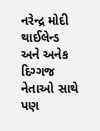નરેન્દ્ર મોદી થાઈલેન્ડ અને અનેક દિગ્ગજ નેતાઓ સાથે પણ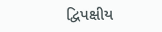દ્વિપક્ષીય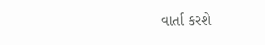વાર્તા કરશે